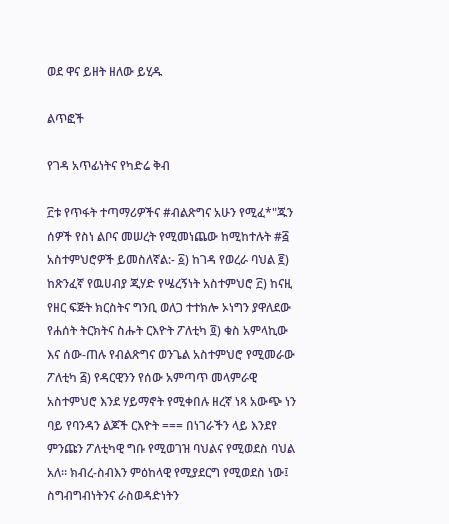ወደ ዋና ይዘት ዘለው ይሂዱ

ልጥፎች

የገዳ አጥፊነትና የካድሬ ቅብ

፫ቱ የጥፋት ተጣማሪዎችና #ብልጽግና አሁን የሚፈ*"ጁን ሰዎች የስነ ልቦና መሠረት የሚመነጨው ከሚከተሉት #፭ አስተምህሮዎች ይመስለኛል:- ፩) ከገዳ የወረራ ባህል ፪) ከጽንፈኛ የዉሀብያ ጂሃድ የሤረኝነት አስተምህሮ ፫) ከናዚ የዘር ፍጅት ክርስትና ግንቢ ወለጋ ተተክሎ ኦነግን ያዋለደው የሐሰት ትርክትና ስሑት ርእዮት ፖለቲካ ፬) ቁስ አምላኪው እና ሰው-ጠሉ የብልጽግና ወንጌል አስተምህሮ የሚመራው ፖለቲካ ፭) የዳርዊንን የሰው አምጣጥ መላምራዊ አስተምህሮ እንደ ሃይማኖት የሚቀበሉ ዘረኛ ነጻ አውጭ ነን ባይ የባንዳን ልጆች ርእዮት === በነገራችን ላይ እንደየ ምንጩን ፖለቲካዊ ግቡ የሚወገዝ ባህልና የሚወደስ ባህል አለ። ክብረ-ስብእን ምዕከላዊ የሚያደርግ የሚወደስ ነው፤ ስግብግብነትንና ራስወዳድነትን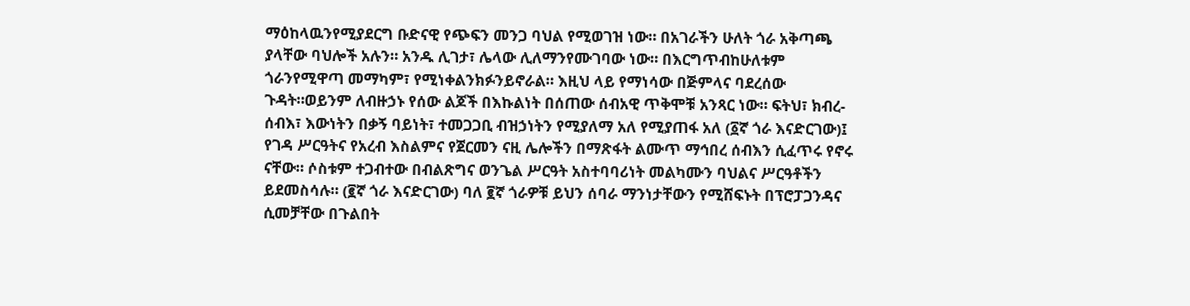ማዕከላዉንየሚያደርግ ቡድናዊ የጭፍን መንጋ ባህል የሚወገዝ ነው። በአገራችን ሁለት ጎራ አቅጣጫ ያላቸው ባህሎች አሉን። አንዱ ሊገታ፣ ሌላው ሊለማንየሙገባው ነው። በእርግጥብከሁለቱም ጎራንየሚዋጣ መማካም፣ የሚነቀልንክፉንይኖራል። እዚህ ላይ የማነሳው በጅምላና ባደረሰው ጉዳት።ወይንም ለብዙኃኑ የሰው ልጆች በእኩልነት በሰጠው ሰብአዊ ጥቅሞቹ አንጻር ነው። ፍትህ፣ ክብረ-ሰብእ፣ እውነትን በቃኝ ባይነት፣ ተመጋጋቢ ብዝኃነትን የሚያለማ አለ የሚያጠፋ አለ (፩ኛ ጎራ እናድርገው)፤ የገዳ ሥርዓትና የአረብ እስልምና የጀርመን ናዚ ሌሎችን በማጽፋት ልሙጥ ማኅበረ ሰብእን ሲፈጥሩ የኖሩ ናቸው። ሶስቱም ተጋብተው በብልጽግና ወንጌል ሥርዓት አስተባባሪነት መልካሙን ባህልና ሥርዓቶችን ይደመስሳሉ። (፪ኛ ጎራ እናድርገው) ባለ ፪ኛ ጎራዎቹ ይህን ሰባራ ማንነታቸውን የሚሸፍኑት በፕሮፓጋንዳና ሲመቻቸው በጉልበት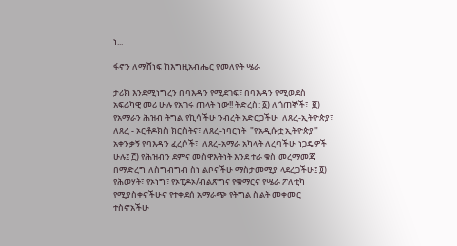ነ...

ፋኖን ለማሸነፍ ከእግዚአብሔር የመለየት ሤራ

ታሪክ እንደሚነግረን በባእዳን የሚደገፍ፣ በባእዳን የሚወደስ አፍሪካዊ መሪ ሁሉ የአገሩ ጠላት ነው!! ትድረስ: ፩) ለጎጠኞች፣  ፪) የአማራን ሕዝብ ትግል የኪሳችሁ ንብረት አድርጋችሁ  ለጸረ-ኢትዮጵያ፣ ለጸረ - ኦርቶዶክስ ክርስትና፣ ለጸረ-ነባርነት  "የአዲሱቷ ኢትዮጵያ" አቀንቃኝ የባእዳን ፈረሶች፣  ለጸረ-አማራ አካላት ለረባችሁ ነጋዴዎች ሁሉ፤ ፫) የሕዝብን ደምና መስዋእትነት እንደ ተራ ቁስ መረማመጃ በማድረግ ለስግብግብ ስነ ልቦናችሁ ማስታመሚያ ላደረጋችሁ፤ ፬) የሕወሃት፣ የኦነግ፣ የኦፒዶኦ/ብልጽግና የቁማርና የሤራ ፖለቲካ የሚያስቀናችሁና የተቀደሰ አማራጭ የትግል ስልት መቀመር ተስኖአችሁ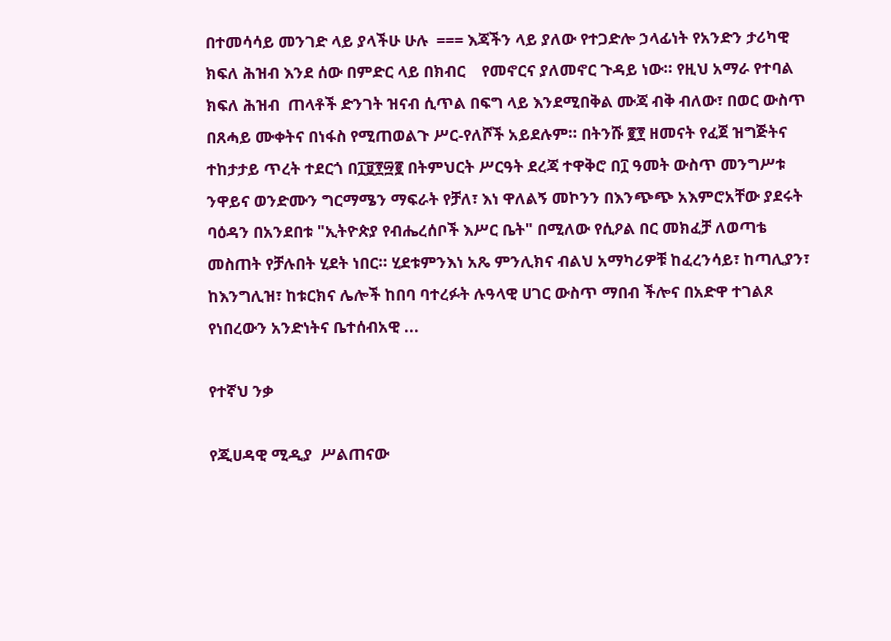በተመሳሳይ መንገድ ላይ ያላችሁ ሁሉ  === እጃችን ላይ ያለው የተጋድሎ ኃላፊነት የአንድን ታሪካዊ ክፍለ ሕዝብ እንደ ሰው በምድር ላይ በክብር    የመኖርና ያለመኖር ጉዳይ ነው። የዚህ አማራ የተባል ክፍለ ሕዝብ  ጠላቶች ድንገት ዝናብ ሲጥል በፍግ ላይ እንደሚበቅል ሙጃ ብቅ ብለው፣ በወር ውስጥ በጸሓይ ሙቀትና በነፋስ የሚጠወልጉ ሥር-የለሾች አይደሉም። በትንሹ ፪፻ ዘመናት የፈጀ ዝግጅትና ተከታታይ ጥረት ተደርጎ በ፲፱፻፵፪ በትምህርት ሥርዓት ደረጃ ተዋቅሮ በ፲ ዓመት ውስጥ መንግሥቱ ንዋይና ወንድሙን ግርማሜን ማፍራት የቻለ፣ እነ ዋለልኝ መኮንን በእንጭጭ አእምሮአቸው ያደሩት  ባዕዳን በአንደበቱ "ኢትዮጵያ የብሔረሰቦች እሥር ቤት" በሚለው የሲዖል በር መክፈቻ ለወጣቴ መስጠት የቻሉበት ሂደት ነበር። ሂደቱምንእነ አጼ ምንሊክና ብልህ አማካሪዎቹ ከፈረንሳይ፣ ከጣሊያን፣ ከእንግሊዝ፣ ከቱርክና ሌሎች ከበባ ባተረፉት ሉዓላዊ ሀገር ውስጥ ማበብ ችሎና በአድዋ ተገልጾ የነበረውን አንድነትና ቤተሰብአዊ ...

የተኛህ ንቃ

የጂሀዳዊ ሚዲያ  ሥልጠናው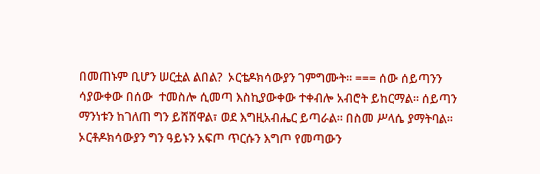በመጠኑም ቢሆን ሠርቷል ልበል?  ኦርቴዶክሳውያን ገምግሙት። === ሰው ሰይጣንን ሳያውቀው በሰው  ተመስሎ ሲመጣ እስኪያውቀው ተቀብሎ አብሮት ይከርማል። ሰይጣን ማንነቱን ከገለጠ ግን ይሸሸዋል፣ ወደ እግዚአብሔር ይጣራል። በስመ ሥላሴ ያማትባል። ኦርቶዶክሳውያን ግን ዓይኑን አፍጦ ጥርሱን እግጦ የመጣውን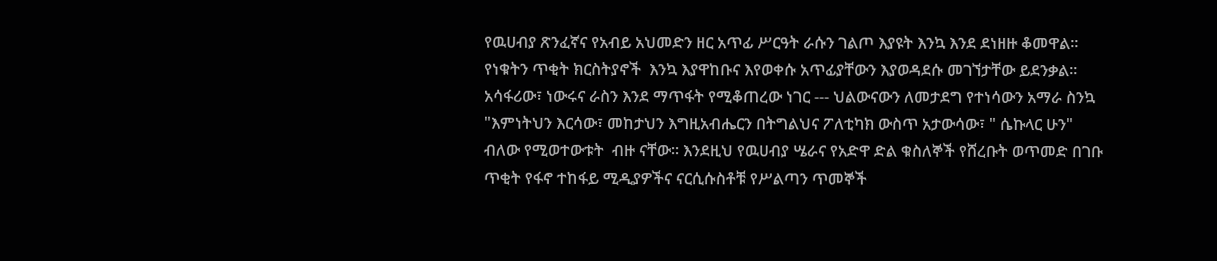የዉሀብያ ጽንፈኛና የአብይ አህመድን ዘር አጥፊ ሥርዓት ራሱን ገልጦ እያዩት እንኳ እንደ ደነዘዙ ቆመዋል።  የነቁትን ጥቂት ክርስትያኖች  እንኳ እያዋከቡና እየወቀሱ አጥፊያቸውን እያወዳደሱ መገኘታቸው ይደንቃል። አሳፋሪው፣ ነውሩና ራስን እንደ ማጥፋት የሚቆጠረው ነገር --- ህልውናውን ለመታደግ የተነሳውን አማራ ስንኳ "እምነትህን እርሳው፣ መከታህን እግዚአብሔርን በትግልህና ፖለቲካክ ውስጥ አታውሳው፣ " ሴኩላር ሁን" ብለው የሚወተውቱት  ብዙ ናቸው። እንደዚህ የዉሀብያ ሤራና የአድዋ ድል ቁስለኞች የሸረቡት ወጥመድ በገቡ ጥቂት የፋኖ ተከፋይ ሚዲያዎችና ናርሲሱስቶቹ የሥልጣን ጥመኞች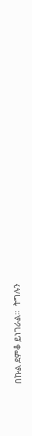በኩል ደምቆ ይነገራል።  ትግሉን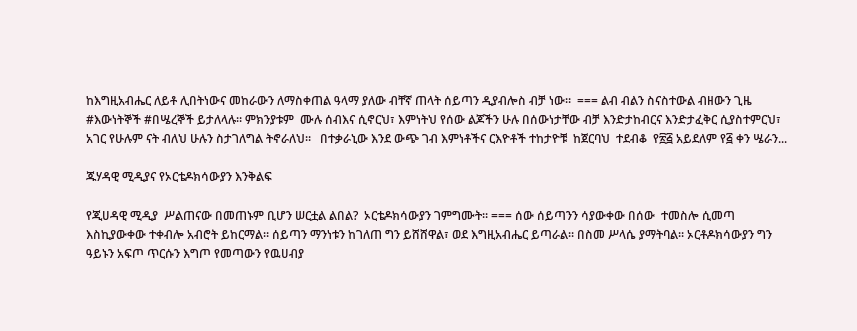ከእግዚአብሔር ለይቶ ሊበትነውና መከራውን ለማስቀጠል ዓላማ ያለው ብቸኛ ጠላት ሰይጣን ዲያብሎስ ብቻ ነው።  === ልብ ብልን ስናስተውል ብዘውን ጊዜ #እውነትኞች #በሤረኞች ይታለላሉ። ምክንያቱም  ሙሉ ሰብእና ሲኖርህ፣ እምነትህ የሰው ልጆችን ሁሉ በሰውነታቸው ብቻ እንድታከብርና እንድታፈቅር ሲያስተምርህ፣ አገር የሁሉም ናት ብለህ ሁሉን ስታገለግል ትኖራለህ።   በተቃራኒው እንደ ውጭ ገብ እምነቶችና ርእዮቶች ተከታዮቹ  ከጀርባህ  ተደብቆ  የ፳፭ አይደለም የ፭ ቀን ሤራን...

ጁሃዳዊ ሚዲያና የኦርቴዶክሳውያን እንቅልፍ

የጂሀዳዊ ሚዲያ  ሥልጠናው በመጠኑም ቢሆን ሠርቷል ልበል?  ኦርቴዶክሳውያን ገምግሙት። === ሰው ሰይጣንን ሳያውቀው በሰው  ተመስሎ ሲመጣ እስኪያውቀው ተቀብሎ አብሮት ይከርማል። ሰይጣን ማንነቱን ከገለጠ ግን ይሸሸዋል፣ ወደ እግዚአብሔር ይጣራል። በስመ ሥላሴ ያማትባል። ኦርቶዶክሳውያን ግን ዓይኑን አፍጦ ጥርሱን እግጦ የመጣውን የዉሀብያ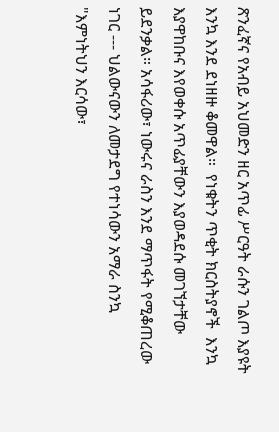ጽንፈኛና የአብይ አህመድን ዘር አጥፊ ሥርዓት ራሱን ገልጦ እያዩት እንኳ እንደ ደነዘዙ ቆመዋል።  የነቁትን ጥቂት ክርስትያኖች  እንኳ እያዋከቡና እየወቀሱ አጥፊያቸውን እያወዳደሱ መገኘታቸው ይደንቃል። አሳፋሪው፣ ነውሩና ራስን እንደ ማጥፋት የሚቆጠረው ነገር --- ህልውናውን ለመታደግ የተነሳውን አማራ ስንኳ "እምነትህን እርሳው፣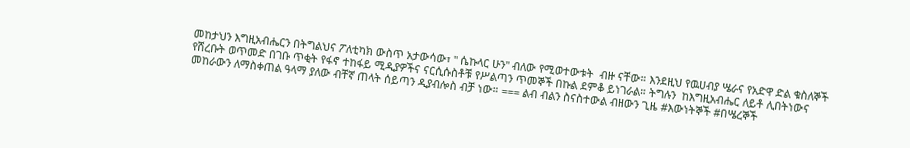መከታህን እግዚአብሔርን በትግልህና ፖለቲካክ ውስጥ አታውሳው፣ " ሴኩላር ሁን" ብለው የሚወተውቱት  ብዙ ናቸው። እንደዚህ የዉሀብያ ሤራና የአድዋ ድል ቁስለኞች የሸረቡት ወጥመድ በገቡ ጥቂት የፋኖ ተከፋይ ሚዲያዎችና ናርሲሱስቶቹ የሥልጣን ጥመኞች በኩል ደምቆ ይነገራል። ትግሉን  ከእግዚአብሔር ለይቶ ሊበትነውና መከራውን ለማስቀጠል ዓላማ ያለው ብቸኛ ጠላት ሰይጣን ዲያብሎስ ብቻ ነው። === ልብ ብልን ስናስተውል ብዘውን ጊዜ #እውነትኞች #በሤረኞች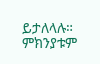ይታለላሉ። ምክንያቱም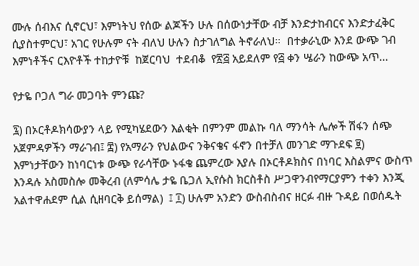ሙሉ ሰብእና ሲኖርህ፣ እምነትህ የሰው ልጆችን ሁሉ በሰውነታቸው ብቻ እንድታከብርና እንድታፈቅር ሲያስተምርህ፣ አገር የሁሉም ናት ብለህ ሁሉን ስታገለግል ትኖራለህ።  በተቃራኒው እንደ ውጭ ገብ እምነቶችና ርእዮቶች ተከታዮቹ  ከጀርባህ  ተደብቆ  የ፳፭ አይደለም የ፭ ቀን ሤራን ከውጭ አጥ...

የታዬ ቦጋለ ግራ መጋባት ምንጩ?

፯) በኦርቶዶክሳውያን ላይ የሚካሄደውን እልቂት በምንም መልኩ ባለ ማንሳት ሌሎች ሽፋን ሰጭ አጀምዳዎችን ማራገብ፤ ፰) የአማራን የህልውና ንቅናቄና ፋኖን በተቻለ መንገድ ማጉደፍ ፱) እምነታቸውን ከነባርነቱ ውጭ የራሳቸው ኑፋቄ ጨምረው እያሉ በኦርቶዶክስና በነባር እስልምና ውስጥ እንዳሉ አስመስሎ መቅረብ (ለምሳሌ ታዬ ቤጋለ ኢየሱስ ክርስቶስ ሥጋዋንብየማርያምን ተቀን እንጂ አልተዋሐደም ሲል ሲዘባርቅ ይሰማል)  ፤ ፲) ሁሉም አንድን ውስብስብና ዘርፉ ብዙ ጉዳይ በወሰዱት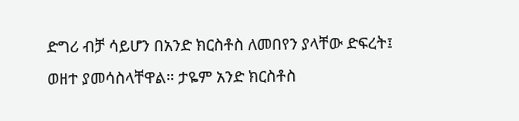ድግሪ ብቻ ሳይሆን በአንድ ክርስቶስ ለመበየን ያላቸው ድፍረት፤ ወዘተ ያመሳስላቸዋል። ታዬም አንድ ክርስቶስ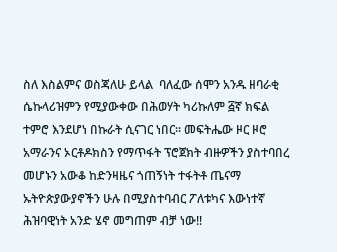ስለ እስልምና ወስጃለሁ ይላል  ባለፈው ሰሞን አንዱ ዘባራቂ ሴኩላሪዝምን የሚያውቀው በሕወሃት ካሪኩለም ፭ኛ ክፍል ተምሮ እንደሆነ በኩራት ሲናገር ነበር። መፍትሔው ዞር ዞሮ አማራንና ኦርቶዶክስን የማጥፋት ፕሮጀክት ብዙዎችን ያስተባበረ መሆኑን አውቆ ከድንዛዜና ጎጠኝነት ተፋትቶ ጤናማ ኡትዮጵያውያኖችን ሁሉ በሚያስተባብር ፖለቱካና እውነተኛ ሕዝባዊነት አንድ ሄኖ መግጠም ብቻ ነው!!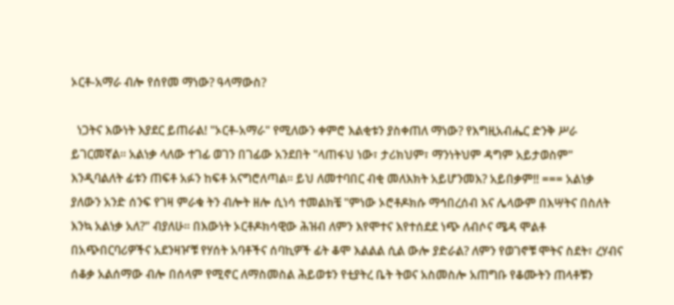ኦርቶ-አማራ ብሎ የሰየመ ማነው? ዓላማውስ?

  ነጋትና እውነት እያደር ይጠራል! "ኦርቶ-አማራ" የሚለውን ቀምሮ እልቂቱን ያስቀጠለ ማነው? የእግዚአብሔር ድንቅ ሥራ ይገርመኛል። አልነቃ ላለው ተገፊ ወገን በገፊው አንደበት "ላጠፋህ ነው፣ ታሪክህም፣ ማንነትህም ዳግም አይታወስም" እንዲባልለት ፊቱን ጠፍቶ አፉን ከፍቶ አናግሮለጣል። ይህ ለመተባበር ብቂ መለእክት አይሆንመእ? አይበቃም!! === አልነቃ ያለውን አንድ ሰንፍ የገዛ ምራቁ ትን ብሎት ዘሎ ሲነሳ ተመልክቼ "ምነው ኦሮቶዶክሱ ማኅበረሰብ እና ሌላውም በእሣትና በስለት እንኳ አልነቃ አለ?" ብያለሁ። በእውነት ኦርቶዶክሳዊው ሕዝብ ለምን እየሞተና እየተሰደደ ነጭ ለብሶና ሜዳ ሞልቶ በአጭበርባሪዎችና አደንዛዦቹ የሃሰት አባቶችና ሰባኪዎች ፊት ቆሞ እልልል ሲል ውሎ ያድራል? ለምን የወገኖቹ ሞትና ስደት፣ ረሃብና ሰቆቃ አልሰማው ብሎ በሰላም የሚኖር ለማስመስል ሕይወቱን የቲያትረ ቤት ትወና አስመስሎ አጠግቡ የቆሙትን ጠላቶቹን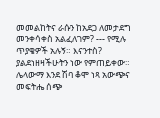መመልከትና ራሱን ከአደጋ ለመታደግ መንቀሳቀስ አልፈለገም? --- የሚሉ ጥያቄዎች አሉኝ። እናንተስ? ያልደነዘዛችሁትን ነው የምጠይቀው። ሌላውማ እንደ ሽባ ቆሞ ነጻ አውጭና መፍትሔ ሰጭ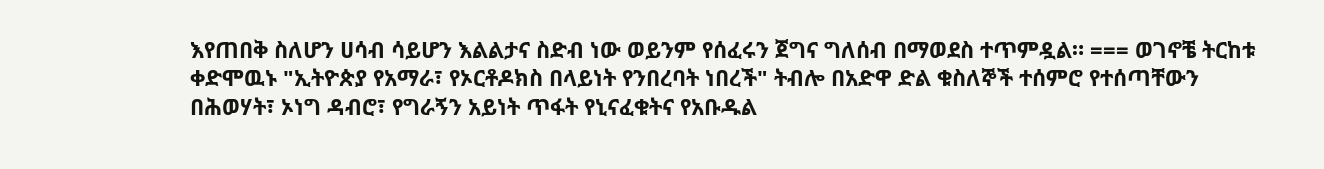እየጠበቅ ስለሆን ሀሳብ ሳይሆን እልልታና ስድብ ነው ወይንም የሰፈሩን ጀግና ግለሰብ በማወደስ ተጥምዷል። === ወገኖቼ ትርከቱ ቀድሞዉኑ "ኢትዮጵያ የአማራ፣ የኦርቶዶክስ በላይነት የንበረባት ነበረች" ትብሎ በአድዋ ድል ቁስለኞች ተሰምሮ የተሰጣቸውን በሕወሃት፣ ኦነግ ዳብሮ፣ የግራኝን አይነት ጥፋት የኒናፈቁትና የአቡዱል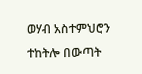ወሃብ አስተምህሮን ተከትሎ በውጣት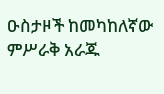ዑስታዞች ከመካከለኛው ምሥራቅ አራጁ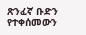ጽንፈኛ ቡድን የተቀሰመውን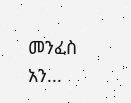መንፈስ አን...